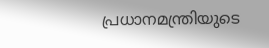പ്രധാനമന്ത്രിയുടെ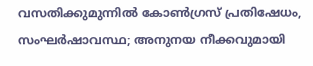വസതിക്കുമുന്നിൽ കോൺഗ്രസ് പ്രതിഷേധം, സംഘർഷാവസ്ഥ; അനുനയ നീക്കവുമായി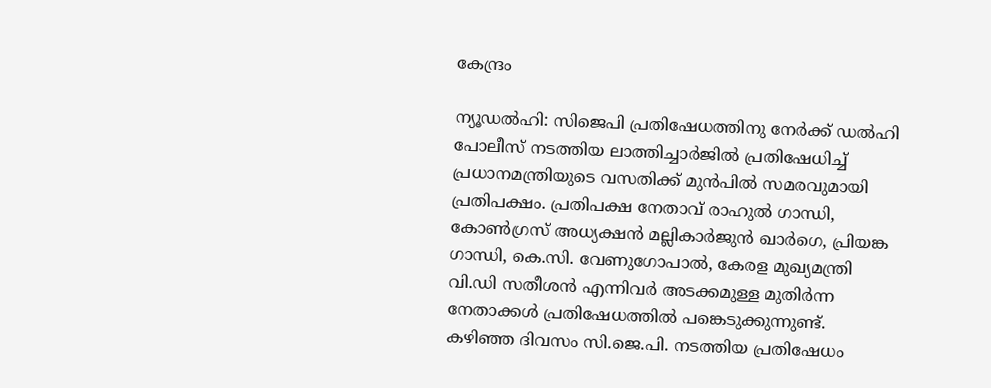കേന്ദ്രം

ന്യൂഡൽഹി: സിജെപി പ്രതിഷേധത്തിനു നേർക്ക് ഡൽഹി പോലീസ് നടത്തിയ ലാത്തിച്ചാർജിൽ പ്രതിഷേധിച്ച് പ്രധാനമന്ത്രിയുടെ വസതിക്ക് മുൻപിൽ സമരവുമായി പ്രതിപക്ഷം. പ്രതിപക്ഷ നേതാവ് രാഹുൽ ഗാന്ധി, കോൺഗ്രസ് അധ്യക്ഷൻ മല്ലികാർജുൻ ഖാർഗെ, പ്രിയങ്ക ഗാന്ധി, കെ.സി. വേണുഗോപാൽ, കേരള മുഖ്യമന്ത്രി വി.ഡി സതീശൻ എന്നിവർ അടക്കമുള്ള മുതിർന്ന നേതാക്കൾ പ്രതിഷേധത്തിൽ പങ്കെടുക്കുന്നുണ്ട്.
കഴിഞ്ഞ ദിവസം സി.ജെ.പി. നടത്തിയ പ്രതിഷേധം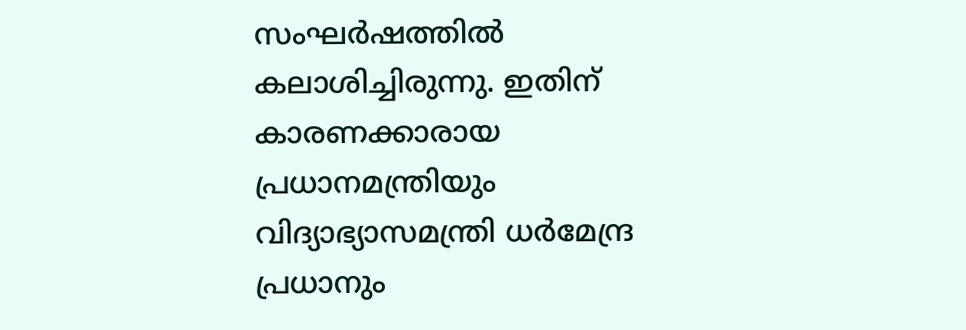സംഘർഷത്തിൽ കലാശിച്ചിരുന്നു. ഇതിന് കാരണക്കാരായ പ്രധാനമന്ത്രിയും വിദ്യാഭ്യാസമന്ത്രി ധർമേന്ദ്ര പ്രധാനും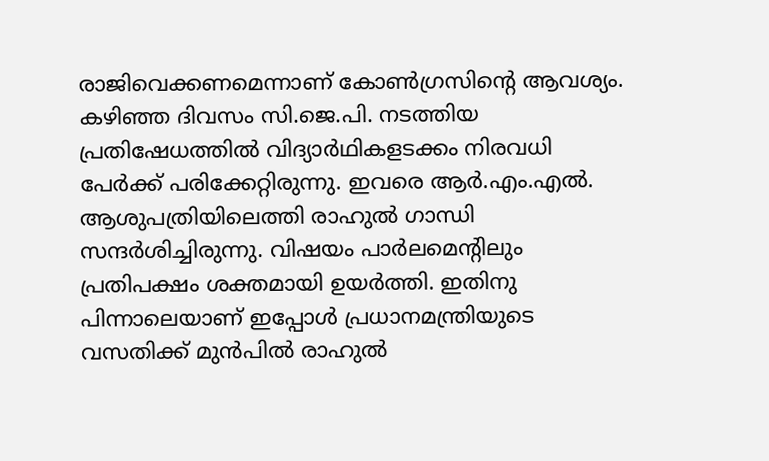രാജിവെക്കണമെന്നാണ് കോൺഗ്രസിന്റെ ആവശ്യം.
കഴിഞ്ഞ ദിവസം സി.ജെ.പി. നടത്തിയ പ്രതിഷേധത്തിൽ വിദ്യാർഥികളടക്കം നിരവധി പേർക്ക് പരിക്കേറ്റിരുന്നു. ഇവരെ ആർ.എം.എൽ. ആശുപത്രിയിലെത്തി രാഹുൽ ഗാന്ധി സന്ദർശിച്ചിരുന്നു. വിഷയം പാർലമെന്റിലും പ്രതിപക്ഷം ശക്തമായി ഉയർത്തി. ഇതിനു പിന്നാലെയാണ് ഇപ്പോൾ പ്രധാനമന്ത്രിയുടെ വസതിക്ക് മുൻപിൽ രാഹുൽ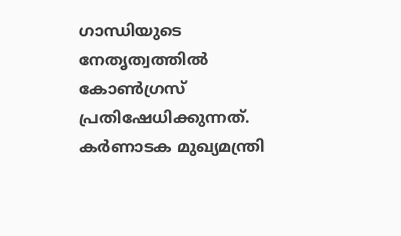ഗാന്ധിയുടെ നേതൃത്വത്തിൽ കോൺഗ്രസ് പ്രതിഷേധിക്കുന്നത്. കർണാടക മുഖ്യമന്ത്രി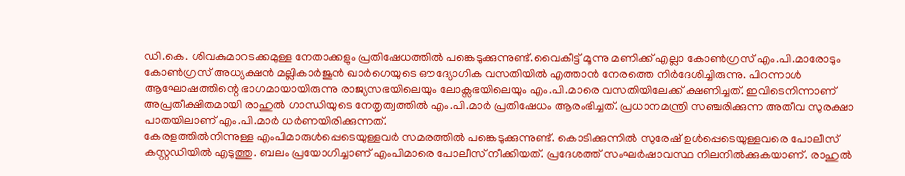ഡി.കെ. ശിവകുമാറടക്കമുള്ള നേതാക്കളും പ്രതിഷേധത്തിൽ പങ്കെടുക്കുന്നുണ്ട്.വൈകീട്ട് മൂന്നു മണിക്ക് എല്ലാ കോൺഗ്രസ് എം.പി.മാരോടും കോൺഗ്രസ് അധ്യക്ഷൻ മല്ലികാർജുൻ ഖാർഗെയുടെ ഔദ്യോഗിക വസതിയിൽ എത്താൻ നേരത്തെ നിർദേശിച്ചിരുന്നു. പിറന്നാൾ ആഘോഷത്തിന്റെ ഭാഗമായായിരുന്നു രാജ്യസഭയിലെയും ലോക്സഭയിലെയും എം.പി.മാരെ വസതിയിലേക്ക് ക്ഷണിച്ചത്. ഇവിടെനിന്നാണ് അപ്രതീക്ഷിതമായി രാഹുൽ ഗാന്ധിയുടെ നേതൃത്വത്തിൽ എം.പി.മാർ പ്രതിഷേധം ആരംഭിച്ചത്. പ്രധാനമന്ത്രി സഞ്ചരിക്കുന്ന അതീവ സുരക്ഷാ പാതയിലാണ് എം.പി.മാർ ധർണയിരിക്കുന്നത്.
കേരളത്തിൽനിന്നുള്ള എംപിമാരുൾപ്പെടെയുള്ളവർ സമരത്തിൽ പങ്കെടുക്കുന്നുണ്ട്. കൊടിക്കുന്നിൽ സുരേഷ് ഉൾപ്പെടെയുള്ളവരെ പോലീസ് കസ്റ്റഡിയിൽ എടുത്തു. ബലം പ്രയോഗിച്ചാണ് എംപിമാരെ പോലീസ് നീക്കിയത്. പ്രദേശത്ത് സംഘർഷാവസ്ഥ നിലനിൽക്കുകയാണ്. രാഹുൽ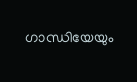ഗാന്ധിയേയും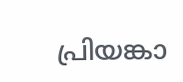പ്രിയങ്കാ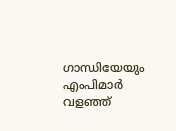ഗാന്ധിയേയും എംപിമാർ വളഞ്ഞ്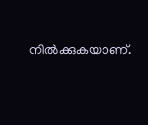നിൽക്കുകയാണ്.